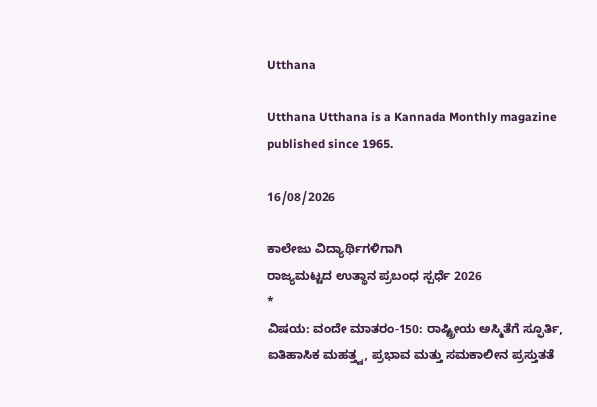Utthana

Utthana Utthana is a Kannada Monthly magazine published since 1965.

16/08/2026

ಕಾಲೇಜು ವಿದ್ಯಾರ್ಥಿಗಳಿಗಾಗಿ
ರಾಜ್ಯಮಟ್ಟದ ಉತ್ಥಾನ ಪ್ರಬಂಧ ಸ್ಪರ್ಧೆ 2026
*
ವಿಷಯ: ವಂದೇ ಮಾತರಂ-150: ರಾಷ್ಟ್ರೀಯ ಅಸ್ಮಿತೆಗೆ ಸ್ಫೂರ್ತಿ, ಐತಿಹಾಸಿಕ ಮಹತ್ತ್ವ, ಪ್ರಭಾವ ಮತ್ತು ಸಮಕಾಲೀನ ಪ್ರಸ್ತುತತೆ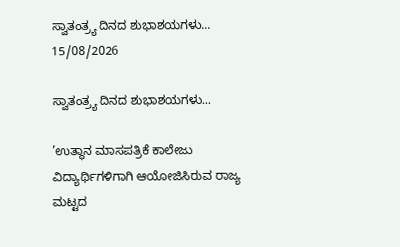ಸ್ವಾತಂತ್ರ್ಯ ದಿನದ ಶುಭಾಶಯಗಳು...
15/08/2026

ಸ್ವಾತಂತ್ರ್ಯ ದಿನದ ಶುಭಾಶಯಗಳು...

’ಉತ್ಥಾನ ಮಾಸಪತ್ರಿಕೆ ಕಾಲೇಜು ವಿದ್ಯಾರ್ಥಿಗಳಿಗಾಗಿ ಆಯೋಜಿಸಿರುವ ರಾಜ್ಯ ಮಟ್ಟದ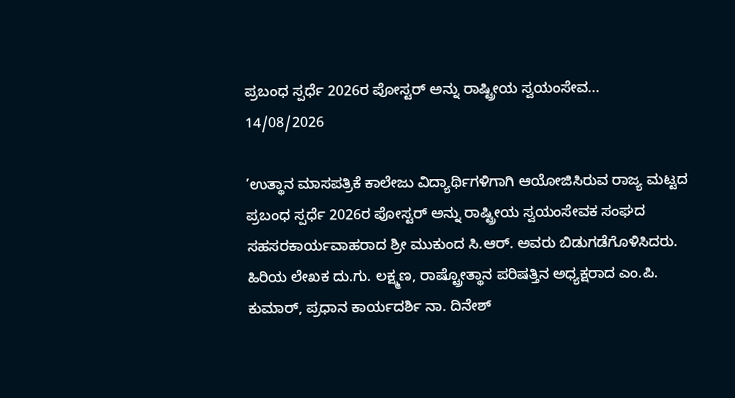ಪ್ರಬಂಧ ಸ್ಪರ್ಧೆ 2026ರ ಪೋಸ್ಟರ್ ಅನ್ನು ರಾಷ್ಟ್ರೀಯ ಸ್ವಯಂಸೇವ...
14/08/2026

’ಉತ್ಥಾನ ಮಾಸಪತ್ರಿಕೆ ಕಾಲೇಜು ವಿದ್ಯಾರ್ಥಿಗಳಿಗಾಗಿ ಆಯೋಜಿಸಿರುವ ರಾಜ್ಯ ಮಟ್ಟದ ಪ್ರಬಂಧ ಸ್ಪರ್ಧೆ 2026ರ ಪೋಸ್ಟರ್ ಅನ್ನು ರಾಷ್ಟ್ರೀಯ ಸ್ವಯಂಸೇವಕ ಸಂಘದ ಸಹಸರಕಾರ್ಯವಾಹರಾದ ಶ್ರೀ ಮುಕುಂದ ಸಿ.ಆರ್. ಅವರು ಬಿಡುಗಡೆಗೊಳಿಸಿದರು. ಹಿರಿಯ ಲೇಖಕ ದು.ಗು. ಲಕ್ಷ್ಮಣ, ರಾಷ್ಟ್ರೋತ್ಥಾನ ಪರಿಷತ್ತಿನ ಅಧ್ಯಕ್ಷರಾದ ಎಂ.ಪಿ. ಕುಮಾರ್, ಪ್ರಧಾನ ಕಾರ್ಯದರ್ಶಿ ನಾ. ದಿನೇಶ್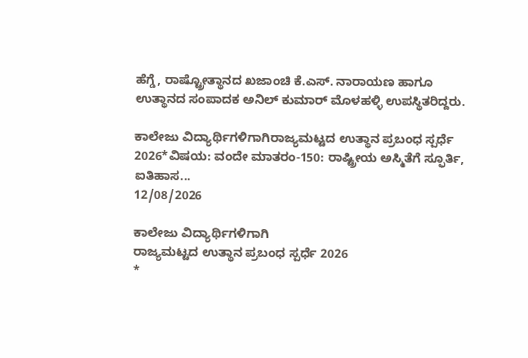ಹೆಗ್ಡೆ, ರಾಷ್ಟ್ರೋತ್ಥಾನದ ಖಜಾಂಚಿ ಕೆ.ಎಸ್. ನಾರಾಯಣ ಹಾಗೂ ಉತ್ಥಾನದ ಸಂಪಾದಕ ಅನಿಲ್ ಕುಮಾರ್ ಮೊಳಹಳ್ಳಿ ಉಪಸ್ಥಿತರಿದ್ದರು.

ಕಾಲೇಜು ವಿದ್ಯಾರ್ಥಿಗಳಿಗಾಗಿರಾಜ್ಯಮಟ್ಟದ ಉತ್ಥಾನ ಪ್ರಬಂಧ ಸ್ಪರ್ಧೆ 2026*ವಿಷಯ: ವಂದೇ ಮಾತರಂ-150: ರಾಷ್ಟ್ರೀಯ ಅಸ್ಮಿತೆಗೆ ಸ್ಫೂರ್ತಿ, ಐತಿಹಾಸ...
12/08/2026

ಕಾಲೇಜು ವಿದ್ಯಾರ್ಥಿಗಳಿಗಾಗಿ
ರಾಜ್ಯಮಟ್ಟದ ಉತ್ಥಾನ ಪ್ರಬಂಧ ಸ್ಪರ್ಧೆ 2026
*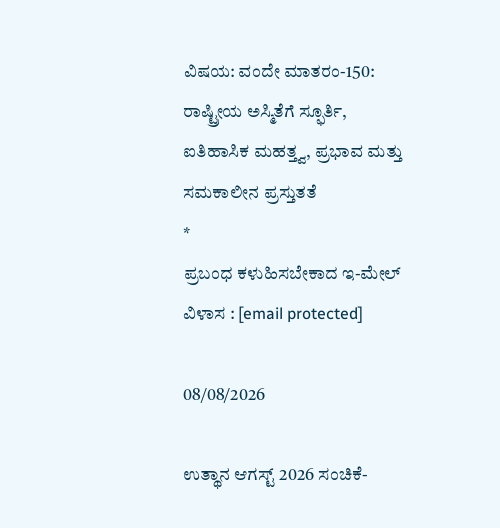ವಿಷಯ: ವಂದೇ ಮಾತರಂ-150: ರಾಷ್ಟ್ರೀಯ ಅಸ್ಮಿತೆಗೆ ಸ್ಫೂರ್ತಿ, ಐತಿಹಾಸಿಕ ಮಹತ್ತ್ವ, ಪ್ರಭಾವ ಮತ್ತು ಸಮಕಾಲೀನ ಪ್ರಸ್ತುತತೆ
*
ಪ್ರಬಂಧ ಕಳುಹಿಸಬೇಕಾದ ಇ-ಮೇಲ್ ವಿಳಾಸ : [email protected]

08/08/2026

ಉತ್ಥಾನ ಆಗಸ್ಟ್ 2026 ಸಂಚಿಕೆ-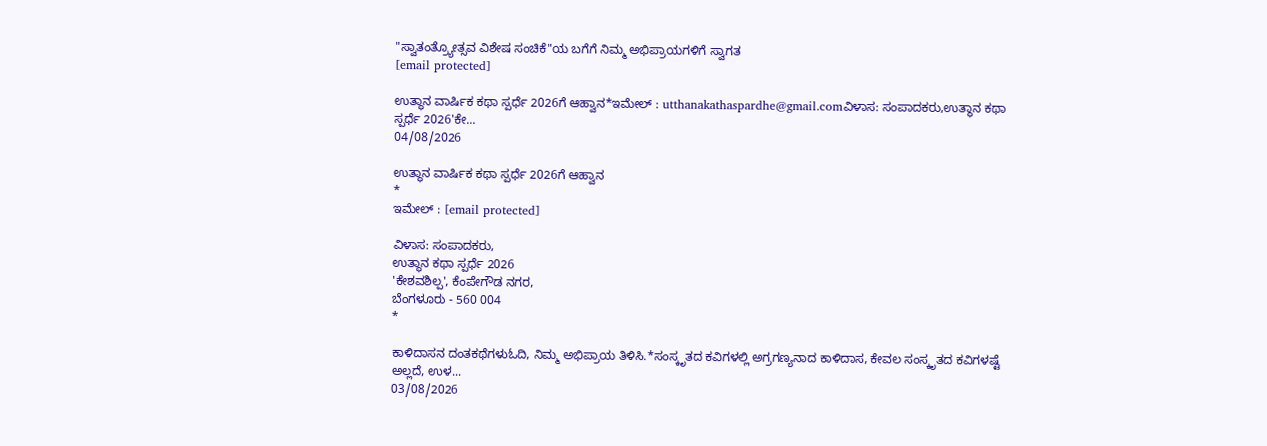"ಸ್ವಾತಂತ್ರ್ಯೋತ್ಸವ ವಿಶೇಷ ಸಂಚಿಕೆ"ಯ ಬಗೆಗೆ ನಿಮ್ಮ ಅಭಿಪ್ರಾಯಗಳಿಗೆ ಸ್ವಾಗತ
[email protected]

ಉತ್ಥಾನ ವಾರ್ಷಿಕ ಕಥಾ ಸ್ಪರ್ಧೆ 2026ಗೆ ಆಹ್ವಾನ*ಇಮೇಲ್ : utthanakathaspardhe@gmail.comವಿಳಾಸ: ಸಂಪಾದಕರು,ಉತ್ಥಾನ ಕಥಾ ಸ್ಪರ್ಧೆ 2026'ಕೇ...
04/08/2026

ಉತ್ಥಾನ ವಾರ್ಷಿಕ ಕಥಾ ಸ್ಪರ್ಧೆ 2026ಗೆ ಆಹ್ವಾನ
*
ಇಮೇಲ್ : [email protected]

ವಿಳಾಸ: ಸಂಪಾದಕರು,
ಉತ್ಥಾನ ಕಥಾ ಸ್ಪರ್ಧೆ 2026
'ಕೇಶವಶಿಲ್ಪ', ಕೆಂಪೇಗೌಡ ನಗರ,
ಬೆಂಗಳೂರು - 560 004
*

ಕಾಳಿದಾಸನ ದಂತಕಥೆಗಳುಓದಿ, ನಿಮ್ಮ ಅಭಿಪ್ರಾಯ ತಿಳಿಸಿ.*ಸಂಸ್ಕೃತದ ಕವಿಗಳಲ್ಲಿ ಅಗ್ರಗಣ್ಯನಾದ ಕಾಳಿದಾಸ, ಕೇವಲ ಸಂಸ್ಕೃತದ ಕವಿಗಳಷ್ಟೆ ಅಲ್ಲದೆ, ಉಳ...
03/08/2026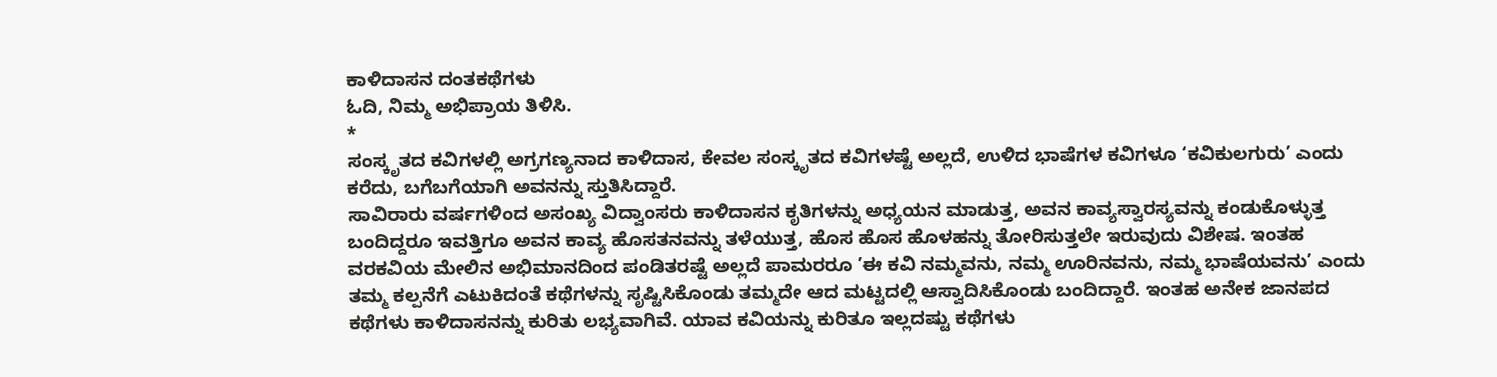ಕಾಳಿದಾಸನ ದಂತಕಥೆಗಳು
ಓದಿ, ನಿಮ್ಮ ಅಭಿಪ್ರಾಯ ತಿಳಿಸಿ.
*
ಸಂಸ್ಕೃತದ ಕವಿಗಳಲ್ಲಿ ಅಗ್ರಗಣ್ಯನಾದ ಕಾಳಿದಾಸ, ಕೇವಲ ಸಂಸ್ಕೃತದ ಕವಿಗಳಷ್ಟೆ ಅಲ್ಲದೆ, ಉಳಿದ ಭಾಷೆಗಳ ಕವಿಗಳೂ ‘ಕವಿಕುಲಗುರು’ ಎಂದು ಕರೆದು, ಬಗೆಬಗೆಯಾಗಿ ಅವನನ್ನು ಸ್ತುತಿಸಿದ್ದಾರೆ.
ಸಾವಿರಾರು ವರ್ಷಗಳಿಂದ ಅಸಂಖ್ಯ ವಿದ್ವಾಂಸರು ಕಾಳಿದಾಸನ ಕೃತಿಗಳನ್ನು ಅಧ್ಯಯನ ಮಾಡುತ್ತ, ಅವನ ಕಾವ್ಯಸ್ವಾರಸ್ಯವನ್ನು ಕಂಡುಕೊಳ್ಳುತ್ತ ಬಂದಿದ್ದರೂ ಇವತ್ತಿಗೂ ಅವನ ಕಾವ್ಯ ಹೊಸತನವನ್ನು ತಳೆಯುತ್ತ, ಹೊಸ ಹೊಸ ಹೊಳಹನ್ನು ತೋರಿಸುತ್ತಲೇ ಇರುವುದು ವಿಶೇಷ. ಇಂತಹ ವರಕವಿಯ ಮೇಲಿನ ಅಭಿಮಾನದಿಂದ ಪಂಡಿತರಷ್ಟೆ ಅಲ್ಲದೆ ಪಾಮರರೂ ’ಈ ಕವಿ ನಮ್ಮವನು, ನಮ್ಮ ಊರಿನವನು, ನಮ್ಮ ಭಾಷೆಯವನು’ ಎಂದು ತಮ್ಮ ಕಲ್ಪನೆಗೆ ಎಟುಕಿದಂತೆ ಕಥೆಗಳನ್ನು ಸೃಷ್ಟಿಸಿಕೊಂಡು ತಮ್ಮದೇ ಆದ ಮಟ್ಟದಲ್ಲಿ ಆಸ್ವಾದಿಸಿಕೊಂಡು ಬಂದಿದ್ದಾರೆ. ಇಂತಹ ಅನೇಕ ಜಾನಪದ ಕಥೆಗಳು ಕಾಳಿದಾಸನನ್ನು ಕುರಿತು ಲಭ್ಯವಾಗಿವೆ. ಯಾವ ಕವಿಯನ್ನು ಕುರಿತೂ ಇಲ್ಲದಷ್ಟು ಕಥೆಗಳು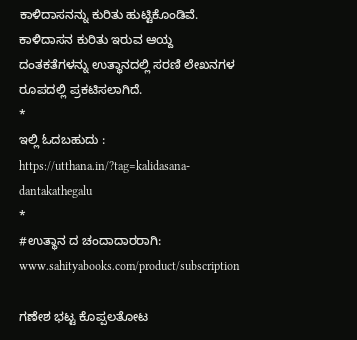ಕಾಳಿದಾಸನನ್ನು ಕುರಿತು ಹುಟ್ಟಿಕೊಂಡಿವೆ.
ಕಾಳಿದಾಸನ ಕುರಿತು ಇರುವ ಆಯ್ದ ದಂತಕತೆಗಳನ್ನು ಉತ್ಥಾನದಲ್ಲಿ ಸರಣಿ ಲೇಖನಗಳ ರೂಪದಲ್ಲಿ ಪ್ರಕಟಿಸಲಾಗಿದೆ.
*
ಇಲ್ಲಿ ಓದಬಹುದು : https://utthana.in/?tag=kalidasana-dantakathegalu
*
#ಉತ್ಥಾನ ದ ಚಂದಾದಾರರಾಗಿ: www.sahityabooks.com/product/subscription

ಗಣೇಶ ಭಟ್ಟ ಕೊಪ್ಪಲತೋಟ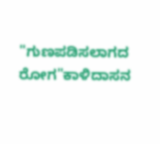"ಗುಣಪಡಿಸಲಾಗದ ರೋಗ"ಕಾಳಿದಾಸನ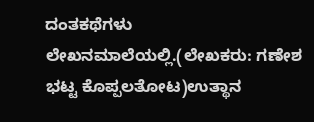ದಂತಕಥೆಗಳು ಲೇಖನಮಾಲೆಯಲ್ಲಿ.(ಲೇಖಕರು: ಗಣೇಶ‍ ಭಟ್ಟ ಕೊಪ್ಪಲತೋಟ)ಉತ್ಥಾನ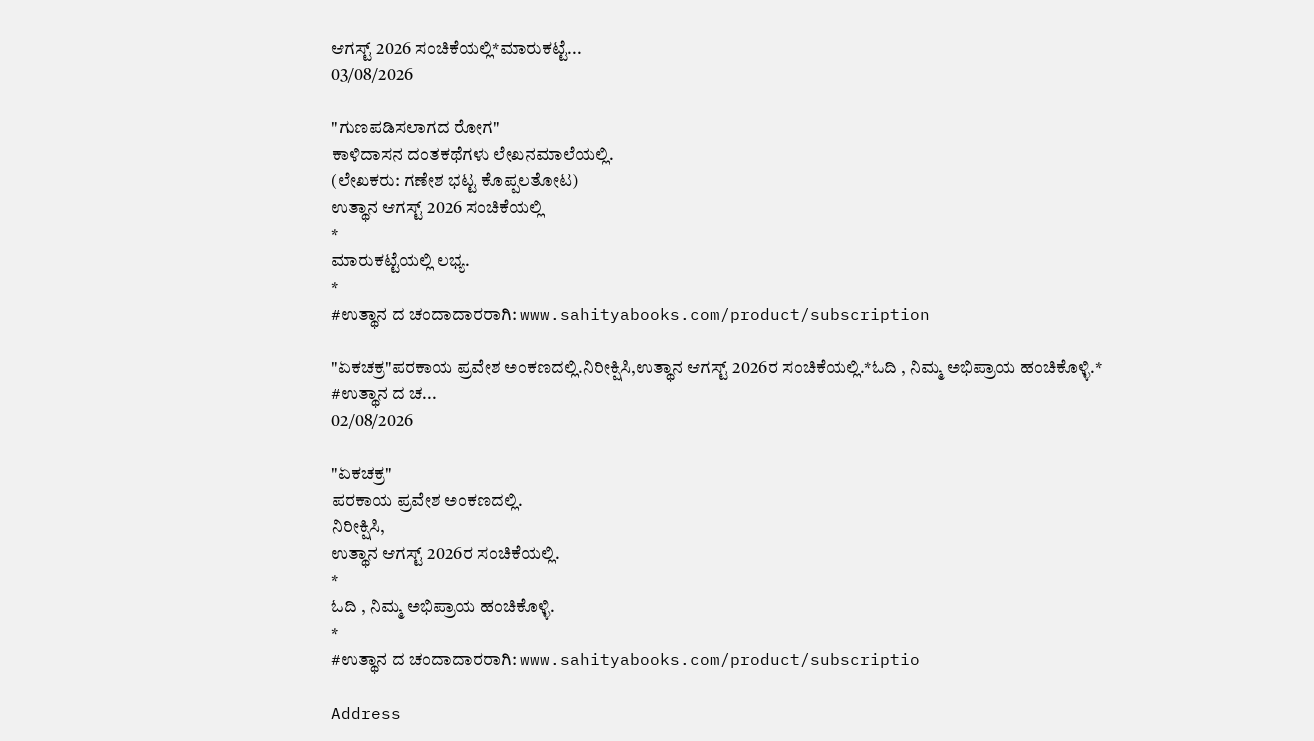ಆಗಸ್ಟ್ 2026 ಸಂಚಿಕೆಯಲ್ಲಿ*ಮಾರುಕಟ್ಟೆ...
03/08/2026

"ಗುಣಪಡಿಸಲಾಗದ ರೋಗ"
ಕಾಳಿದಾಸನ ದಂತಕಥೆಗಳು ಲೇಖನಮಾಲೆಯಲ್ಲಿ.
(ಲೇಖಕರು: ಗಣೇಶ‍ ಭಟ್ಟ ಕೊಪ್ಪಲತೋಟ)
ಉತ್ಥಾನ ಆಗಸ್ಟ್ 2026 ಸಂಚಿಕೆಯಲ್ಲಿ
*
ಮಾರುಕಟ್ಟೆಯಲ್ಲಿ ಲಭ್ಯ.
*
#ಉತ್ಥಾನ ದ ಚಂದಾದಾರರಾಗಿ: www.sahityabooks.com/product/subscription

"ಏಕಚಕ್ರ"ಪರಕಾಯ ಪ್ರವೇಶ ಅಂಕಣದಲ್ಲಿ.ನಿರೀಕ್ಷಿಸಿ,ಉತ್ಥಾನ ಆಗಸ್ಟ್ 2026ರ ಸಂಚಿಕೆಯಲ್ಲಿ.*ಓದಿ , ನಿಮ್ಮ ಅಭಿಪ್ರಾಯ ಹಂಚಿಕೊಳ್ಳಿ.* #ಉತ್ಥಾನ ದ ಚ...
02/08/2026

"ಏಕಚಕ್ರ"
ಪರಕಾಯ ಪ್ರವೇಶ ಅಂಕಣದಲ್ಲಿ.
ನಿರೀಕ್ಷಿಸಿ,
ಉತ್ಥಾನ ಆಗಸ್ಟ್ 2026ರ ಸಂಚಿಕೆಯಲ್ಲಿ.
*
ಓದಿ , ನಿಮ್ಮ ಅಭಿಪ್ರಾಯ ಹಂಚಿಕೊಳ್ಳಿ.
*
#ಉತ್ಥಾನ ದ ಚಂದಾದಾರರಾಗಿ: www.sahityabooks.com/product/subscriptio

Address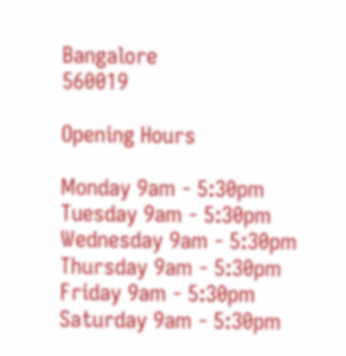Bangalore
560019

Opening Hours

Monday 9am - 5:30pm
Tuesday 9am - 5:30pm
Wednesday 9am - 5:30pm
Thursday 9am - 5:30pm
Friday 9am - 5:30pm
Saturday 9am - 5:30pm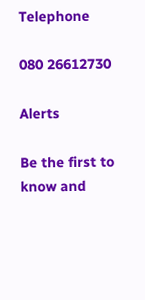Telephone

080 26612730

Alerts

Be the first to know and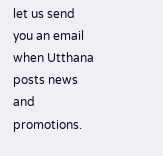let us send you an email when Utthana posts news and promotions.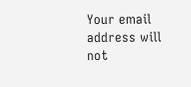Your email address will not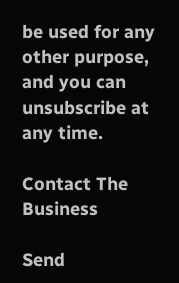be used for any other purpose, and you can unsubscribe at any time.

Contact The Business

Send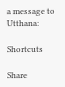a message to Utthana:

Shortcuts

Share